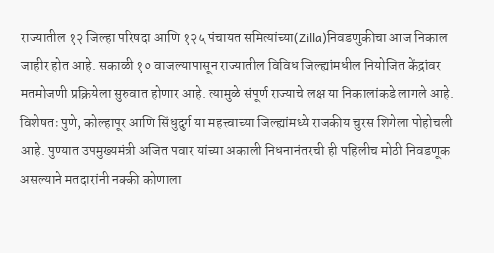राज्यातील १२ जिल्हा परिषदा आणि १२५ पंचायत समित्यांच्या(Zilla)निवडणुकीचा आज निकाल जाहीर होत आहे. सकाळी १० वाजल्यापासून राज्यातील विविध जिल्ह्यांमधील नियोजित केंद्रांवर मतमोजणी प्रक्रियेला सुरुवात होणार आहे. त्यामुळे संपूर्ण राज्याचे लक्ष या निकालांकडे लागले आहे. विशेषतः पुणे, कोल्हापूर आणि सिंधुदुर्ग या महत्त्वाच्या जिल्ह्यांमध्ये राजकीय चुरस शिगेला पोहोचली आहे. पुण्यात उपमुख्यमंत्री अजित पवार यांच्या अकाली निधनानंतरची ही पहिलीच मोठी निवडणूक असल्याने मतदारांनी नक्की कोणाला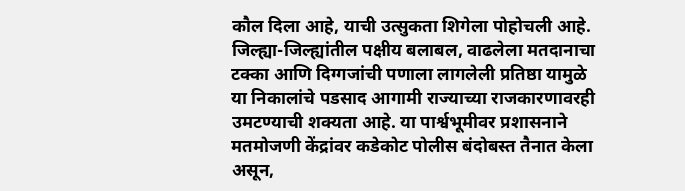कौल दिला आहे, याची उत्सुकता शिगेला पोहोचली आहे. जिल्ह्या-जिल्ह्यांतील पक्षीय बलाबल, वाढलेला मतदानाचा टक्का आणि दिग्गजांची पणाला लागलेली प्रतिष्ठा यामुळे या निकालांचे पडसाद आगामी राज्याच्या राजकारणावरही उमटण्याची शक्यता आहे. या पार्श्वभूमीवर प्रशासनाने मतमोजणी केंद्रांवर कडेकोट पोलीस बंदोबस्त तैनात केला असून,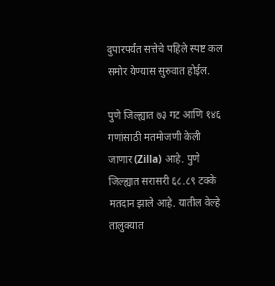दुपारपर्यंत सत्तेचे पहिले स्पष्ट कल समोर येण्यास सुरुवात होईल.

पुणे जिल्ह्यात ७३ गट आणि १४६ गणांसाठी मतमोजणी केली जाणार(Zilla) आहे. पुणे जिल्ह्यात सरासरी ६८.८९ टक्के मतदान झाले आहे. यातील वेल्हे तालुक्यात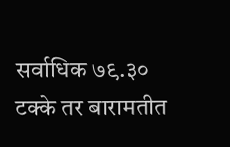सर्वाधिक ७९.३० टक्के तर बारामतीत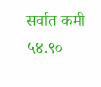सर्वात कमी ५४.९०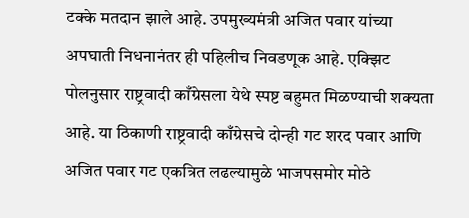टक्के मतदान झाले आहे. उपमुख्यमंत्री अजित पवार यांच्या अपघाती निधनानंतर ही पहिलीच निवडणूक आहे. एक्झिट पोलनुसार राष्ट्रवादी काँग्रेसला येथे स्पष्ट बहुमत मिळण्याची शक्यता आहे. या ठिकाणी राष्ट्रवादी काँग्रेसचे दोन्ही गट शरद पवार आणि अजित पवार गट एकत्रित लढल्यामुळे भाजपसमोर मोठे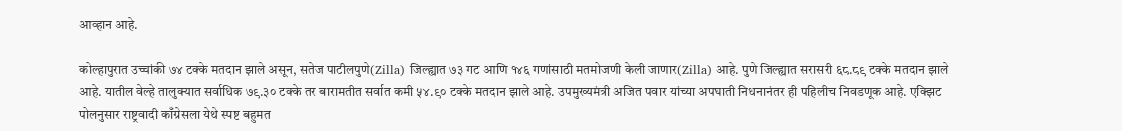आव्हान आहे.

कोल्हापुरात उच्चांकी ७४ टक्के मतदान झाले असून, सतेज पाटीलपुणे(Zilla) जिल्ह्यात ७३ गट आणि १४६ गणांसाठी मतमोजणी केली जाणार(Zilla) आहे. पुणे जिल्ह्यात सरासरी ६८.८९ टक्के मतदान झाले आहे. यातील वेल्हे तालुक्यात सर्वाधिक ७९.३० टक्के तर बारामतीत सर्वात कमी ५४.९० टक्के मतदान झाले आहे. उपमुख्यमंत्री अजित पवार यांच्या अपघाती निधनानंतर ही पहिलीच निवडणूक आहे. एक्झिट पोलनुसार राष्ट्रवादी काँग्रेसला येथे स्पष्ट बहुमत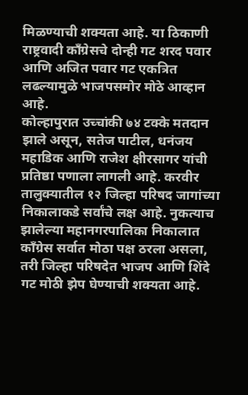मिळण्याची शक्यता आहे. या ठिकाणी राष्ट्रवादी काँग्रेसचे दोन्ही गट शरद पवार आणि अजित पवार गट एकत्रित लढल्यामुळे भाजपसमोर मोठे आव्हान आहे.
कोल्हापुरात उच्चांकी ७४ टक्के मतदान झाले असून, सतेज पाटील, धनंजय महाडिक आणि राजेश क्षीरसागर यांची प्रतिष्ठा पणाला लागली आहे. करवीर तालुक्यातील १२ जिल्हा परिषद जागांच्या निकालाकडे सर्वांचे लक्ष आहे. नुकत्याच झालेल्या महानगरपालिका निकालात काँग्रेस सर्वात मोठा पक्ष ठरला असला, तरी जिल्हा परिषदेत भाजप आणि शिंदे गट मोठी झेप घेण्याची शक्यता आहे.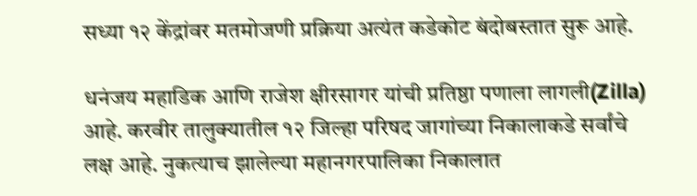सध्या १२ केंद्रांवर मतमोजणी प्रक्रिया अत्यंत कडेकोट बंदोबस्तात सुरू आहे.

धनंजय महाडिक आणि राजेश क्षीरसागर यांची प्रतिष्ठा पणाला लागली(Zilla) आहे. करवीर तालुक्यातील १२ जिल्हा परिषद जागांच्या निकालाकडे सर्वांचे लक्ष आहे. नुकत्याच झालेल्या महानगरपालिका निकालात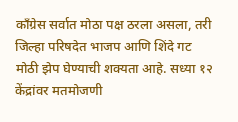काँग्रेस सर्वात मोठा पक्ष ठरला असला, तरी जिल्हा परिषदेत भाजप आणि शिंदे गट मोठी झेप घेण्याची शक्यता आहे. सध्या १२ केंद्रांवर मतमोजणी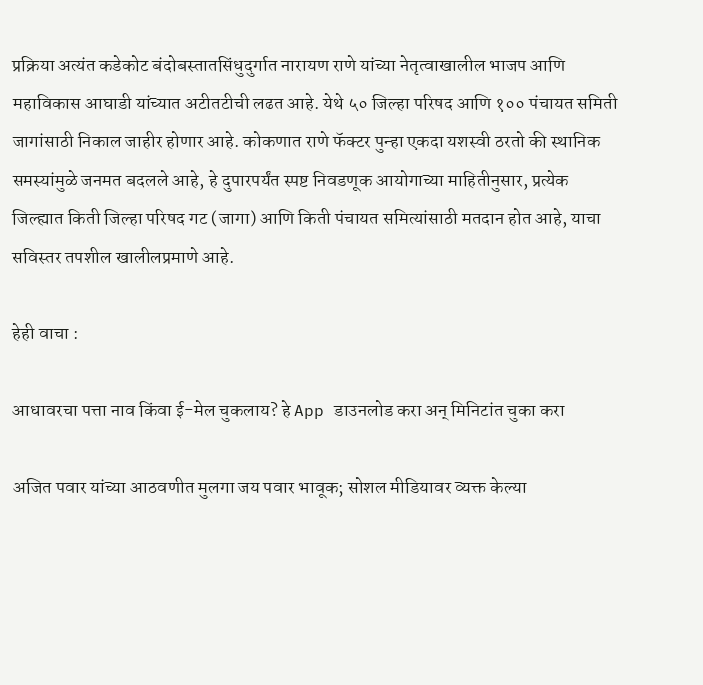प्रक्रिया अत्यंत कडेकोट बंदोबस्तातसिंधुदुर्गात नारायण राणे यांच्या नेतृत्वाखालील भाजप आणि महाविकास आघाडी यांच्यात अटीतटीची लढत आहे. येथे ५० जिल्हा परिषद आणि १०० पंचायत समिती जागांसाठी निकाल जाहीर होणार आहे. कोकणात राणे फॅक्टर पुन्हा एकदा यशस्वी ठरतो की स्थानिक समस्यांमुळे जनमत बदलले आहे, हे दुपारपर्यंत स्पष्ट निवडणूक आयोगाच्या माहितीनुसार, प्रत्येक जिल्ह्यात किती जिल्हा परिषद गट (जागा) आणि किती पंचायत समित्यांसाठी मतदान होत आहे, याचा सविस्तर तपशील खालीलप्रमाणे आहे.

हेही वाचा :

आधावरचा पत्ता नाव किंवा ई-मेल चुकलाय? हे App डाउनलोड करा अन् मिनिटांत चुका करा

अजित पवार यांच्या आठवणीत मुलगा जय पवार भावूक; सोशल मीडियावर व्यक्त केल्या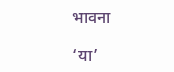भावना

‘या’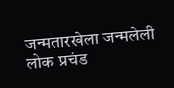जन्मतारखेला जन्मलेली लोक प्रचंड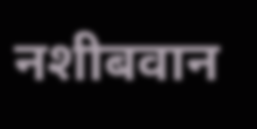नशीबवान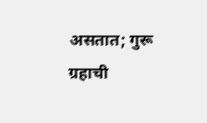असतात; गुरू ग्रहाची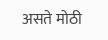असते मोठी